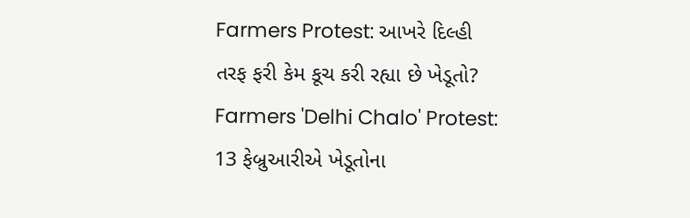Farmers Protest: આખરે દિલ્હી તરફ ફરી કેમ કૂચ કરી રહ્યા છે ખેડૂતો?
Farmers 'Delhi Chalo' Protest: 13 ફેબ્રુઆરીએ ખેડૂતોના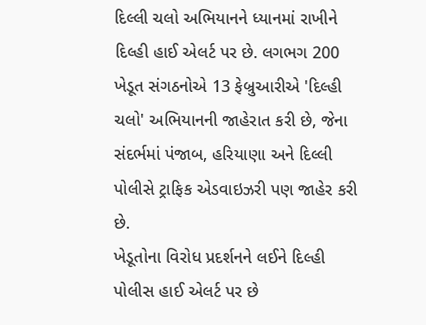દિલ્લી ચલો અભિયાનને ધ્યાનમાં રાખીને દિલ્હી હાઈ એલર્ટ પર છે. લગભગ 200 ખેડૂત સંગઠનોએ 13 ફેબ્રુઆરીએ 'દિલ્હી ચલો' અભિયાનની જાહેરાત કરી છે, જેના સંદર્ભમાં પંજાબ, હરિયાણા અને દિલ્લી પોલીસે ટ્રાફિક એડવાઇઝરી પણ જાહેર કરી છે.
ખેડૂતોના વિરોધ પ્રદર્શનને લઈને દિલ્હી પોલીસ હાઈ એલર્ટ પર છે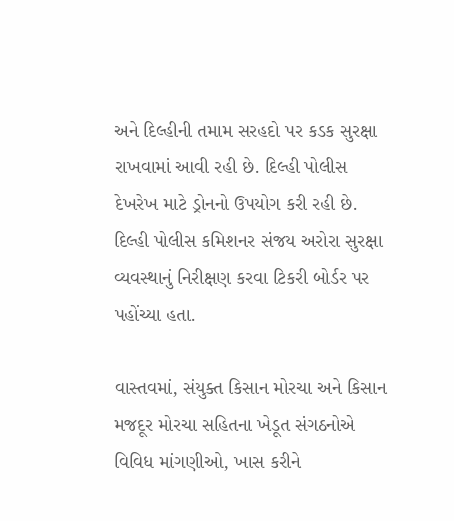અને દિલ્હીની તમામ સરહદો પર કડક સુરક્ષા રાખવામાં આવી રહી છે. દિલ્હી પોલીસ દેખરેખ માટે ડ્રોનનો ઉપયોગ કરી રહી છે. દિલ્હી પોલીસ કમિશનર સંજય અરોરા સુરક્ષા વ્યવસ્થાનું નિરીક્ષણ કરવા ટિકરી બોર્ડર પર પહોંચ્યા હતા.

વાસ્તવમાં, સંયુક્ત કિસાન મોરચા અને કિસાન મજદૂર મોરચા સહિતના ખેડૂત સંગઠનોએ વિવિધ માંગણીઓ, ખાસ કરીને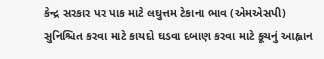કેન્દ્ર સરકાર પર પાક માટે લઘુત્તમ ટેકાના ભાવ (એમએસપી) સુનિશ્ચિત કરવા માટે કાયદો ઘડવા દબાણ કરવા માટે કૂચનું આહ્વાન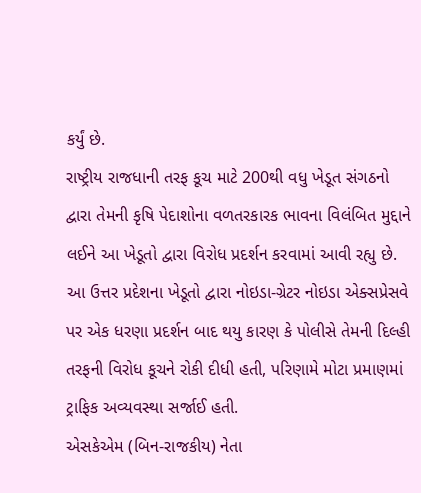કર્યું છે.
રાષ્ટ્રીય રાજધાની તરફ કૂચ માટે 200થી વધુ ખેડૂત સંગઠનો દ્વારા તેમની કૃષિ પેદાશોના વળતરકારક ભાવના વિલંબિત મુદ્દાને લઈને આ ખેડૂતો દ્વારા વિરોધ પ્રદર્શન કરવામાં આવી રહ્યુ છે. આ ઉત્તર પ્રદેશના ખેડૂતો દ્વારા નોઇડા-ગ્રેટર નોઇડા એક્સપ્રેસવે પર એક ધરણા પ્રદર્શન બાદ થયુ કારણ કે પોલીસે તેમની દિલ્હી તરફની વિરોધ કૂચને રોકી દીધી હતી, પરિણામે મોટા પ્રમાણમાં ટ્રાફિક અવ્યવસ્થા સર્જાઈ હતી.
એસકેએમ (બિન-રાજકીય) નેતા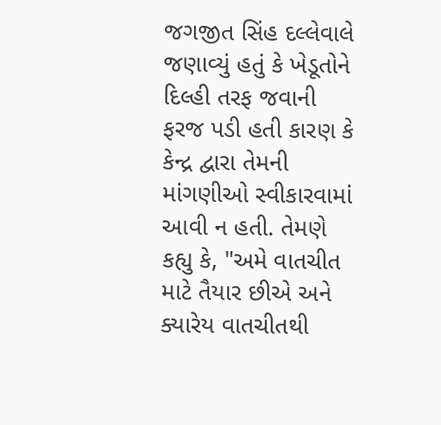જગજીત સિંહ દલ્લેવાલે જણાવ્યું હતું કે ખેડૂતોને દિલ્હી તરફ જવાની ફરજ પડી હતી કારણ કે કેન્દ્ર દ્વારા તેમની માંગણીઓ સ્વીકારવામાં આવી ન હતી. તેમણે કહ્યુ કે, "અમે વાતચીત માટે તૈયાર છીએ અને ક્યારેય વાતચીતથી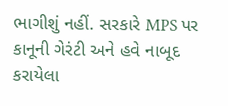ભાગીશું નહીં. સરકારે MPS પર કાનૂની ગેરંટી અને હવે નાબૂદ કરાયેલા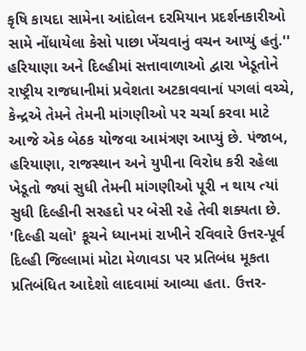કૃષિ કાયદા સામેના આંદોલન દરમિયાન પ્રદર્શનકારીઓ સામે નોંધાયેલા કેસો પાછા ખેંચવાનું વચન આપ્યું હતું.''
હરિયાણા અને દિલ્હીમાં સત્તાવાળાઓ દ્વારા ખેડૂતોને રાષ્ટ્રીય રાજધાનીમાં પ્રવેશતા અટકાવવાનાં પગલાં વચ્ચે, કેન્દ્રએ તેમને તેમની માંગણીઓ પર ચર્ચા કરવા માટે આજે એક બેઠક યોજવા આમંત્રણ આપ્યું છે. પંજાબ, હરિયાણા, રાજસ્થાન અને યુપીના વિરોધ કરી રહેલા ખેડૂતો જ્યાં સુધી તેમની માંગણીઓ પૂરી ન થાય ત્યાં સુધી દિલ્હીની સરહદો પર બેસી રહે તેવી શક્યતા છે.
'દિલ્હી ચલો' કૂચને ધ્યાનમાં રાખીને રવિવારે ઉત્તર-પૂર્વ દિલ્હી જિલ્લામાં મોટા મેળાવડા પર પ્રતિબંધ મૂકતા પ્રતિબંધિત આદેશો લાદવામાં આવ્યા હતા. ઉત્તર-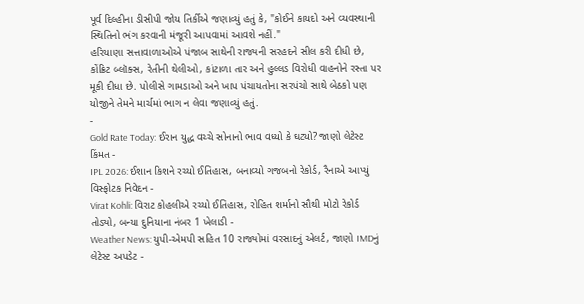પૂર્વ દિલ્હીના ડીસીપી જોય તિર્કીએ જણાવ્યું હતું કે, "કોઈને કાયદો અને વ્યવસ્થાની સ્થિતિનો ભંગ કરવાની મંજૂરી આપવામાં આવશે નહીં."
હરિયાણા સત્તાવાળાઓએ પંજાબ સાથેની રાજ્યની સરહદને સીલ કરી દીધી છે, કોંક્રિટ બ્લૉક્સ, રેતીની થેલીઓ, કાંટાળા તાર અને હુલ્લડ વિરોધી વાહનોને રસ્તા પર મૂકી દીધા છે. પોલીસે ગામડાઓ અને ખાપ પંચાયતોના સરપંચો સાથે બેઠકો પણ યોજીને તેમને માર્ચમાં ભાગ ન લેવા જણાવ્યું હતું.
-
Gold Rate Today: ઈરાન યુદ્ધ વચ્ચે સોનાનો ભાવ વધ્યો કે ઘટ્યો? જાણો લેટેસ્ટ કિંમત -
IPL 2026: ઈશાન કિશને રચ્યો ઈતિહાસ, બનાવ્યો ગજબનો રેકોર્ડ, રૈનાએ આપ્યું વિસ્ફોટક નિવેદન -
Virat Kohli: વિરાટ કોહલીએ રચ્યો ઈતિહાસ, રોહિત શર્માનો સૌથી મોટો રેકોર્ડ તોડ્યો, બન્યા દુનિયાના નંબર 1 ખેલાડી -
Weather News: યુપી-એમપી સહિત 10 રાજ્યોમાં વરસાદનું એલર્ટ, જાણો IMDનું લેટેસ્ટ અપડેટ -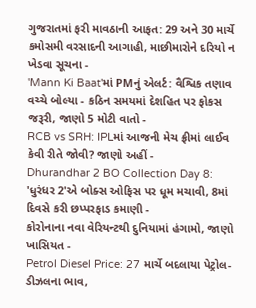ગુજરાતમાં ફરી માવઠાની આફત: 29 અને 30 માર્ચે કમોસમી વરસાદની આગાહી, માછીમારોને દરિયો ન ખેડવા સૂચના -
'Mann Ki Baat'માં PMનું એલર્ટ: વૈશ્વિક તણાવ વચ્ચે બોલ્યા - કઠિન સમયમાં દેશહિત પર ફોકસ જરૂરી, જાણો 5 મોટી વાતો -
RCB vs SRH: IPLમાં આજની મેચ ફ્રીમાં લાઈવ કેવી રીતે જોવી? જાણો અહીં -
Dhurandhar 2 BO Collection Day 8: 'ધુરંધર 2'એ બોક્સ ઓફિસ પર ધૂમ મચાવી, 8માં દિવસે કરી છપ્પરફાડ કમાણી -
કોરોનાના નવા વેરિયન્ટથી દુનિયામાં હંગામો, જાણો ખાસિયત -
Petrol Diesel Price: 27 માર્ચે બદલાયા પેટ્રોલ-ડીઝલના ભાવ,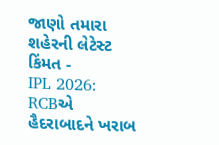જાણો તમારા શહેરની લેટેસ્ટ કિંમત -
IPL 2026: RCBએ હૈદરાબાદને ખરાબ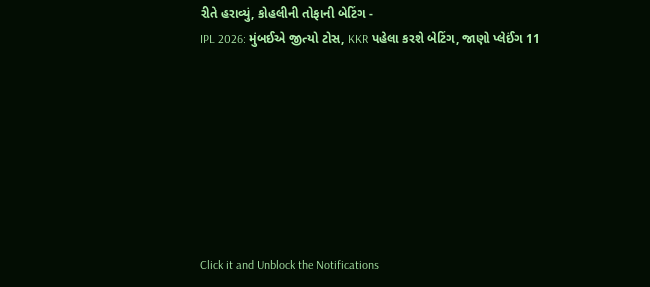રીતે હરાવ્યું, કોહલીની તોફાની બેટિંગ -
IPL 2026: મુંબઈએ જીત્યો ટોસ, KKR પહેલા કરશે બેટિંગ, જાણો પ્લેઈંગ 11








Click it and Unblock the Notifications